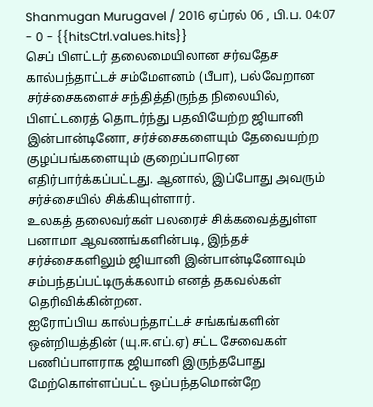Shanmugan Murugavel / 2016 ஏப்ரல் 06 , பி.ப. 04:07 - 0 - {{hitsCtrl.values.hits}}
செப் பிளட்டர் தலைமையிலான சர்வதேச கால்பந்தாட்டச் சம்மேளனம் (பீபா), பல்வேறான சர்ச்சைகளைச் சந்தித்திருந்த நிலையில், பிளட்டரைத் தொடர்ந்து பதவியேற்ற ஜியானி இன்பான்டினோ, சர்ச்சைகளையும் தேவையற்ற குழப்பங்களையும் குறைப்பாரென எதிர்பார்க்கப்பட்டது. ஆனால், இப்போது அவரும் சர்ச்சையில் சிக்கியுள்ளார்.
உலகத் தலைவர்கள் பலரைச் சிக்கவைத்துள்ள பனாமா ஆவணங்களின்படி, இந்தச் சர்ச்சைகளிலும் ஜியானி இன்பான்டினோவும் சம்பந்தப்பட்டிருக்கலாம் எனத் தகவல்கள் தெரிவிக்கின்றன.
ஐரோப்பிய கால்பந்தாட்டச் சங்கங்களின் ஒன்றியத்தின் (யு.ஈ.எப்.ஏ) சட்ட சேவைகள் பணிப்பாளராக ஜியானி இருந்தபோது மேற்கொள்ளப்பட்ட ஒப்பந்தமொன்றே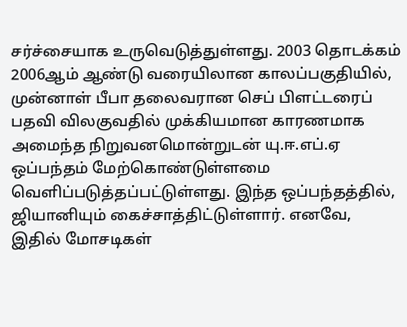சர்ச்சையாக உருவெடுத்துள்ளது. 2003 தொடக்கம் 2006ஆம் ஆண்டு வரையிலான காலப்பகுதியில், முன்னாள் பீபா தலைவரான செப் பிளட்டரைப் பதவி விலகுவதில் முக்கியமான காரணமாக அமைந்த நிறுவனமொன்றுடன் யு.ஈ.எப்.ஏ ஒப்பந்தம் மேற்கொண்டுள்ளமை வெளிப்படுத்தப்பட்டுள்ளது. இந்த ஒப்பந்தத்தில், ஜியானியும் கைச்சாத்திட்டுள்ளார். எனவே, இதில் மோசடிகள்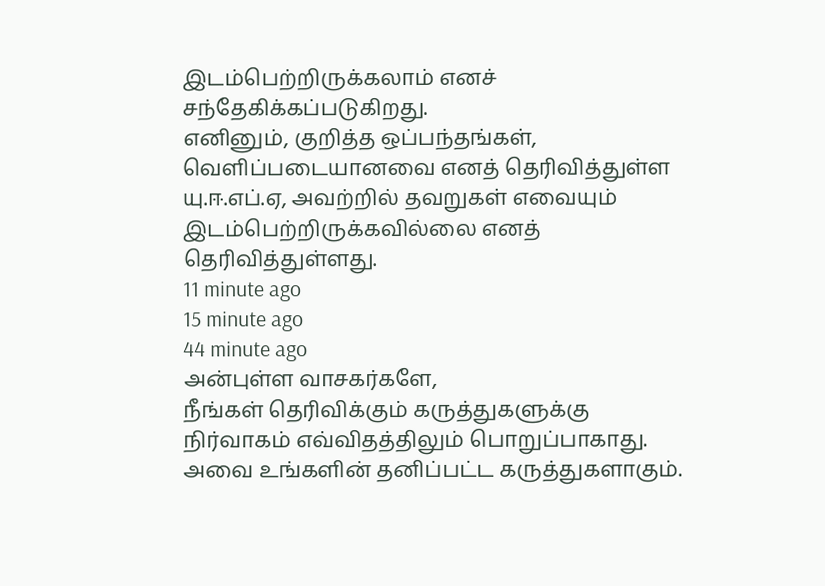இடம்பெற்றிருக்கலாம் எனச் சந்தேகிக்கப்படுகிறது.
எனினும், குறித்த ஒப்பந்தங்கள், வெளிப்படையானவை எனத் தெரிவித்துள்ள யு.ஈ.எப்.ஏ, அவற்றில் தவறுகள் எவையும் இடம்பெற்றிருக்கவில்லை எனத் தெரிவித்துள்ளது.
11 minute ago
15 minute ago
44 minute ago
அன்புள்ள வாசகர்களே,
நீங்கள் தெரிவிக்கும் கருத்துகளுக்கு நிர்வாகம் எவ்விதத்திலும் பொறுப்பாகாது. அவை உங்களின் தனிப்பட்ட கருத்துகளாகும்.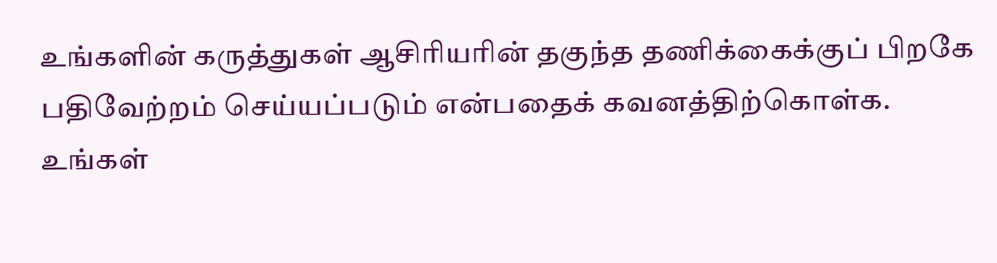உங்களின் கருத்துகள் ஆசிரியரின் தகுந்த தணிக்கைக்குப் பிறகே பதிவேற்றம் செய்யப்படும் என்பதைக் கவனத்திற்கொள்க. உங்கள்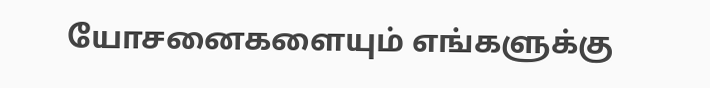யோசனைகளையும் எங்களுக்கு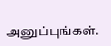அனுப்புங்கள்.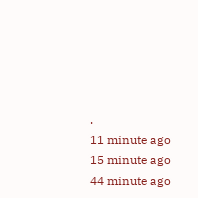.
11 minute ago
15 minute ago
44 minute ago